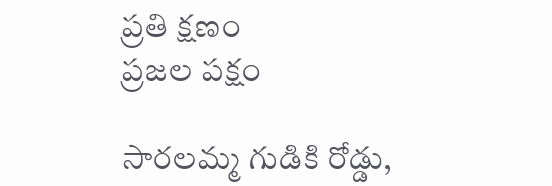ప్రతి క్షణం
ప్రజల పక్షం

సారలమ్మ గుడికి రోడ్డు,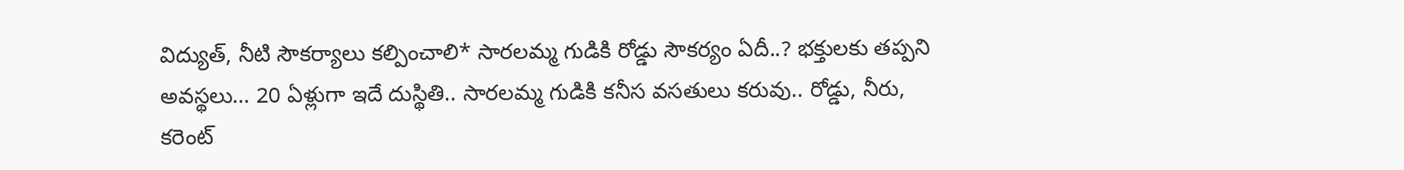విద్యుత్, నీటి సౌకర్యాలు కల్పించాలి* సారలమ్మ గుడికి రోడ్డు సౌకర్యం ఏదీ..? భక్తులకు తప్పని అవస్థలు… 20 ఏళ్లుగా ఇదే దుస్థితి.. సారలమ్మ గుడికి కనీస వసతులు కరువు.. రోడ్డు, నీరు, కరెంట్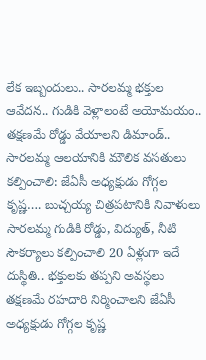లేక ఇబ్బందులు.. సారలమ్మ భక్తుల ఆవేదన.. గుడికి వెళ్లాలంటే అయోమయం.. తక్షణమే రోడ్డు వేయాలని డిమాండ్.. సారలమ్మ ఆలయానికి మౌలిక వసతులు కల్పించాలి: జేఏసీ అధ్యక్షుడు గోగ్గల కృష్ణ…. బుచ్చయ్య చిత్రపటానికి నివాళులు సారలమ్మ గుడికి రోడ్డు, విద్యుత్, నీటి సౌకర్యాలు కల్పించాలి 20 ఏళ్లుగా ఇదే దుస్థితి.. భక్తులకు తప్పని అవస్థలు తక్షణమే రహదారి నిర్మించాలని జేఏసీ అధ్యక్షుడు గోగ్గల కృష్ణ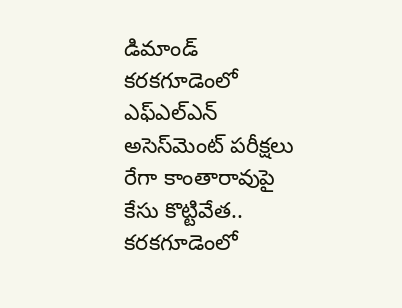డిమాండ్ కరకగూడెంలో ఎఫ్‌ఎల్‌ఎన్ అసెస్‌మెంట్ పరీక్షలు రేగా కాంతారావుపై కేసు కొట్టివేత.. కరకగూడెంలో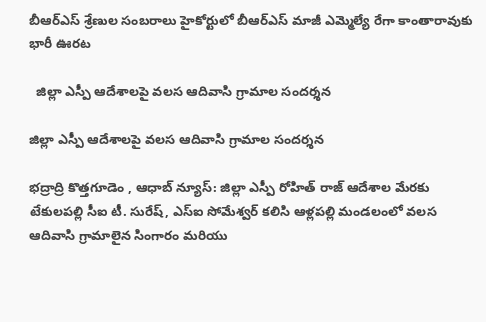బీఆర్ఎస్ శ్రేణుల సంబరాలు హైకోర్టులో బీఆర్ఎస్ మాజీ ఎమ్మెల్యే రేగా కాంతారావుకు భారీ ఊరట

  జిల్లా ఎస్పీ ఆదేశాలపై వలస ఆదివాసి గ్రామాల సందర్శన

జిల్లా ఎస్పీ ఆదేశాలపై వలస ఆదివాసి గ్రామాల సందర్శన

భద్రాద్రి కొత్తగూడెం , ఆధాబ్ న్యూస్: జిల్లా ఎస్పీ రోహిత్ రాజ్ ఆదేశాల మేరకు టేకులపల్లి సీఐ టీ. సురేష్, ఎస్‌ఐ సోమేశ్వర్ కలిసి ఆళ్లపల్లి మండలంలో వలస ఆదివాసి గ్రామాలైన సింగారం మరియు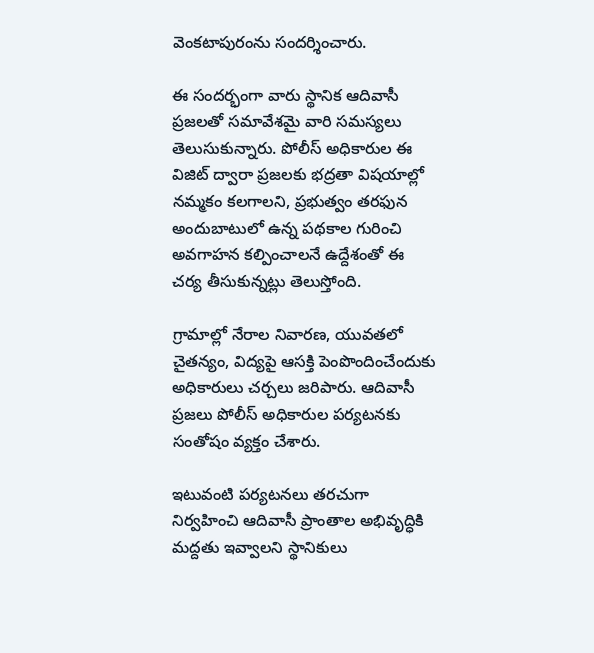వెంకటాపురంను సందర్శించారు.

ఈ సందర్భంగా వారు స్థానిక ఆదివాసీ ప్రజలతో సమావేశమై వారి సమస్యలు తెలుసుకున్నారు. పోలీస్ అధికారుల ఈ విజిట్‌ ద్వారా ప్రజలకు భద్రతా విషయాల్లో నమ్మకం కలగాలని, ప్రభుత్వం తరఫున అందుబాటులో ఉన్న పథకాల గురించి అవగాహన కల్పించాలనే ఉద్దేశంతో ఈ చర్య తీసుకున్నట్లు తెలుస్తోంది.

గ్రామాల్లో నేరాల నివారణ, యువతలో చైతన్యం, విద్యపై ఆసక్తి పెంపొందించేందుకు అధికారులు చర్చలు జరిపారు. ఆదివాసీ ప్రజలు పోలీస్ అధికారుల పర్యటనకు సంతోషం వ్యక్తం చేశారు.

ఇటువంటి పర్యటనలు తరచుగా నిర్వహించి ఆదివాసీ ప్రాంతాల అభివృద్ధికి మద్దతు ఇవ్వాలని స్థానికులు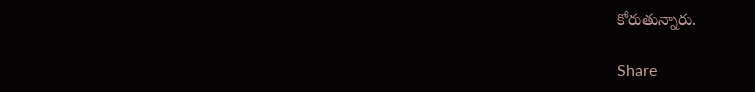కోరుతున్నారు.

Share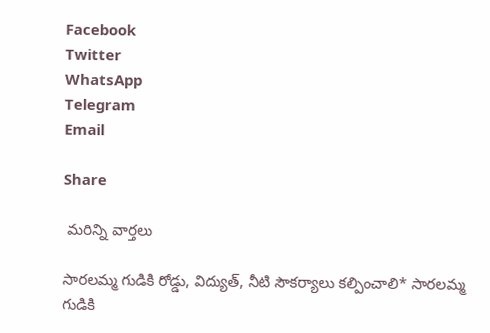Facebook
Twitter
WhatsApp
Telegram
Email

Share

 మరిన్ని వార్తలు

సారలమ్మ గుడికి రోడ్డు, విద్యుత్, నీటి సౌకర్యాలు కల్పించాలి* సారలమ్మ గుడికి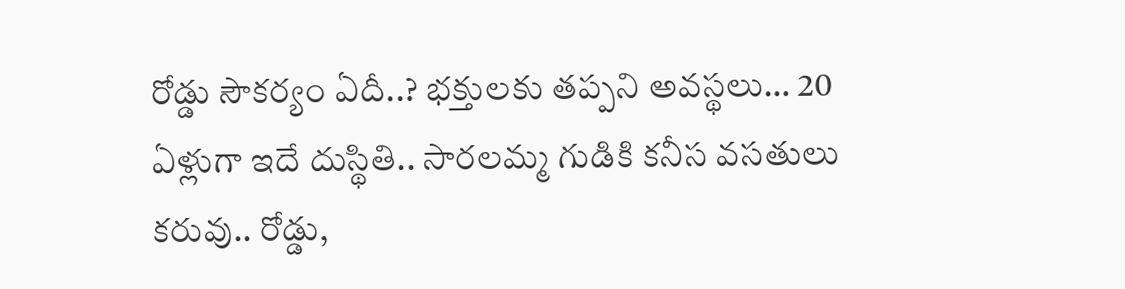రోడ్డు సౌకర్యం ఏదీ..? భక్తులకు తప్పని అవస్థలు… 20 ఏళ్లుగా ఇదే దుస్థితి.. సారలమ్మ గుడికి కనీస వసతులు కరువు.. రోడ్డు,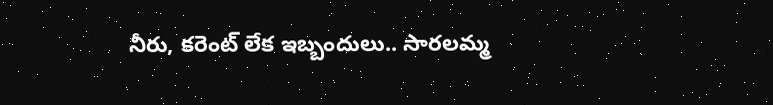నీరు, కరెంట్ లేక ఇబ్బందులు.. సారలమ్మ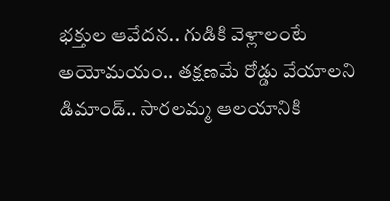భక్తుల ఆవేదన.. గుడికి వెళ్లాలంటే అయోమయం.. తక్షణమే రోడ్డు వేయాలని డిమాండ్.. సారలమ్మ ఆలయానికి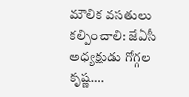మౌలిక వసతులు కల్పించాలి: జేఏసీ అధ్యక్షుడు గోగ్గల కృష్ణ….